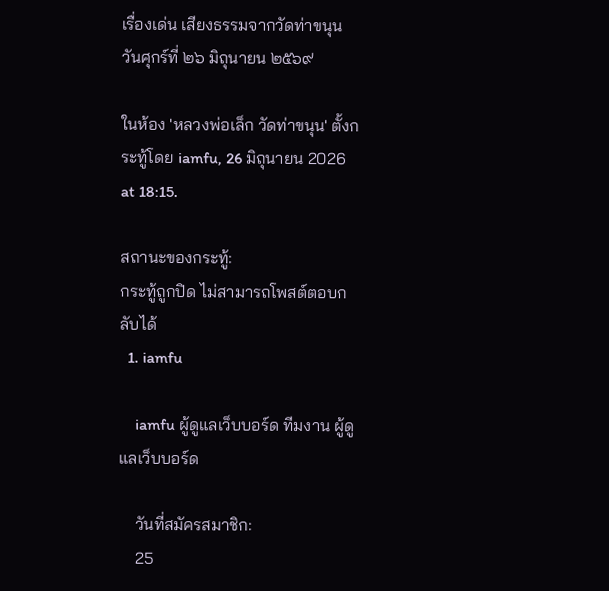เรื่องเด่น เสียงธรรมจากวัดท่าขนุน วันศุกร์ที่ ๒๖ มิถุนายน ๒๕๖๙

ในห้อง 'หลวงพ่อเล็ก วัดท่าขนุน' ตั้งกระทู้โดย iamfu, 26 มิถุนายน 2026 at 18:15.

สถานะของกระทู้:
กระทู้ถูกปิด ไม่สามารถโพสต์ตอบกลับได้
  1. iamfu

    iamfu ผู้ดูแลเว็บบอร์ด ทีมงาน ผู้ดูแลเว็บบอร์ด

    วันที่สมัครสมาชิก:
    25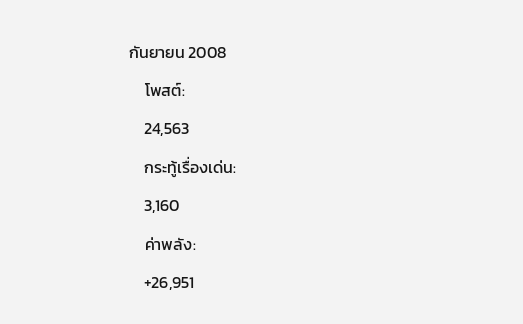กันยายน 2008
    โพสต์:
    24,563
    กระทู้เรื่องเด่น:
    3,160
    ค่าพลัง:
    +26,951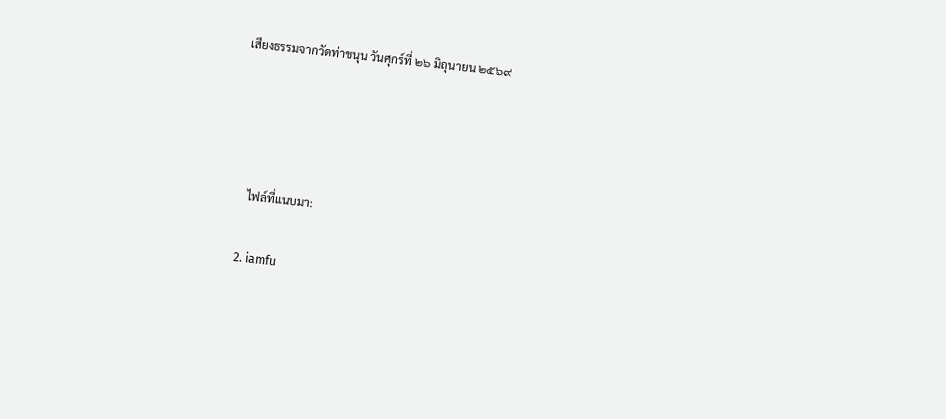เสียงธรรมจากวัดท่าขนุน วันศุกร์ที่ ๒๖ มิถุนายน ๒๕๖๙




    ไฟล์ที่แนบมา:

  2. iamfu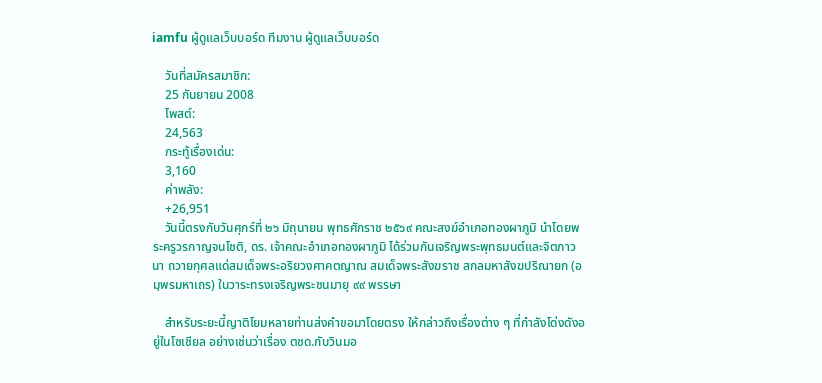iamfu ผู้ดูแลเว็บบอร์ด ทีมงาน ผู้ดูแลเว็บบอร์ด

    วันที่สมัครสมาชิก:
    25 กันยายน 2008
    โพสต์:
    24,563
    กระทู้เรื่องเด่น:
    3,160
    ค่าพลัง:
    +26,951
    วันนี้ตรงกับวันศุกร์ที่ ๒๖ มิถุนายน พุทธศักราช ๒๕๖๙ คณะสงฆ์อำเภอทองผาภูมิ นำโดยพระครูวรกาญจนโชติ, ดร. เจ้าคณะอำเภอทองผาภูมิ ได้ร่วมกันเจริญพระพุทธมนต์และจิตภาวนา ถวายกุศลแด่สมเด็จพระอริยวงศาคตญาณ สมเด็จพระสังฆราช สกลมหาสังฆปริณายก (อมฺพรมหาเถร) ในวาระทรงเจริญพระชนมายุ ๙๙ พรรษา

    สำหรับระยะนี้ญาติโยมหลายท่านส่งคำขอมาโดยตรง ให้กล่าวถึงเรื่องต่าง ๆ ที่กำลังโด่งดังอยู่ในโซเชียล อย่างเช่นว่าเรื่อง ตชด.กับวินมอ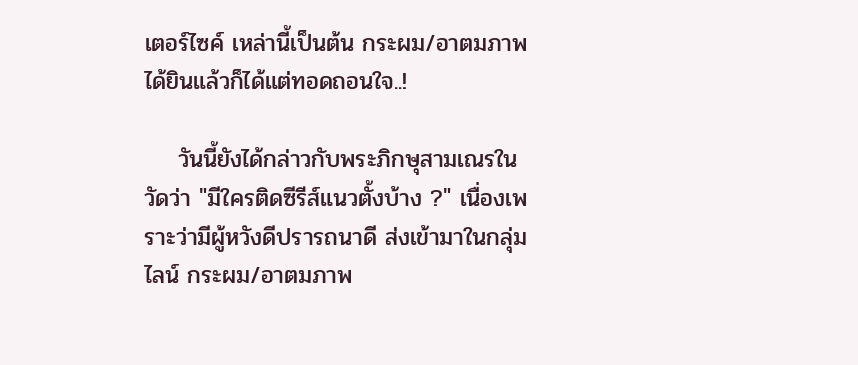เตอร์ไซค์ เหล่านี้เป็นต้น กระผม/อาตมภาพได้ยินแล้วก็ได้แต่ทอดถอนใจ..!

    วันนี้ยังได้กล่าวกับพระภิกษุสามเณรในวัดว่า "มีใครติดซีรีส์แนวตั้งบ้าง ?" เนื่องเพราะว่ามีผู้หวังดีปรารถนาดี ส่งเข้ามาในกลุ่มไลน์ กระผม/อาตมภาพ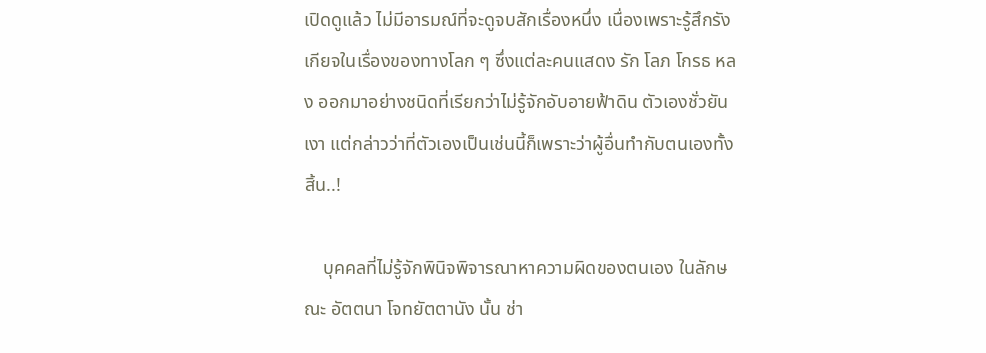เปิดดูแล้ว ไม่มีอารมณ์ที่จะดูจบสักเรื่องหนึ่ง เนื่องเพราะรู้สึกรังเกียจในเรื่องของทางโลก ๆ ซึ่งแต่ละคนแสดง รัก โลภ โกรธ หลง ออกมาอย่างชนิดที่เรียกว่าไม่รู้จักอับอายฟ้าดิน ตัวเองชั่วยันเงา แต่กล่าวว่าที่ตัวเองเป็นเช่นนี้ก็เพราะว่าผู้อื่นทำกับตนเองทั้งสิ้น..!

    บุคคลที่ไม่รู้จักพินิจพิจารณาหาความผิดของตนเอง ในลักษณะ อัตตนา โจทยัตตานัง นั้น ช่า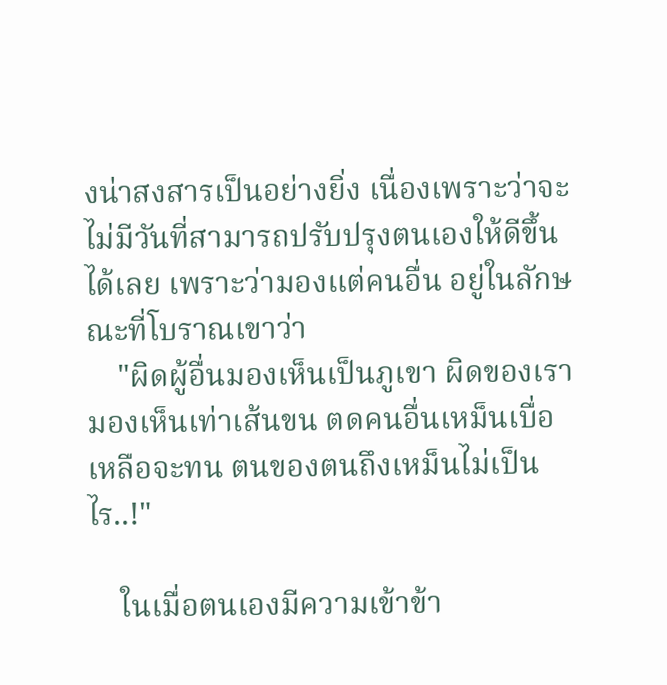งน่าสงสารเป็นอย่างยิ่ง เนื่องเพราะว่าจะไม่มีวันที่สามารถปรับปรุงตนเองให้ดีขึ้นได้เลย เพราะว่ามองแต่คนอื่น อยู่ในลักษณะที่โบราณเขาว่า
    "ผิดผู้อื่นมองเห็นเป็นภูเขา ผิดของเรามองเห็นเท่าเส้นขน ตดคนอื่นเหม็นเบื่อเหลือจะทน ตนของตนถึงเหม็นไม่เป็นไร..!"

    ในเมื่อตนเองมีความเข้าข้า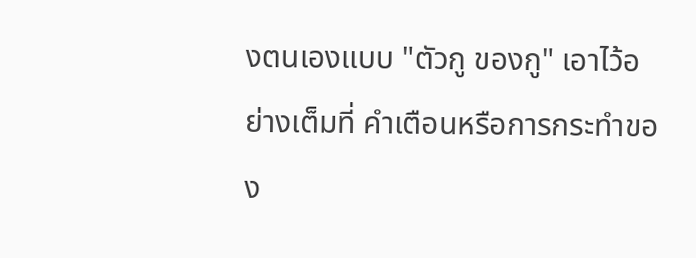งตนเองแบบ "ตัวกู ของกู" เอาไว้อย่างเต็มที่ คำเตือนหรือการกระทำของ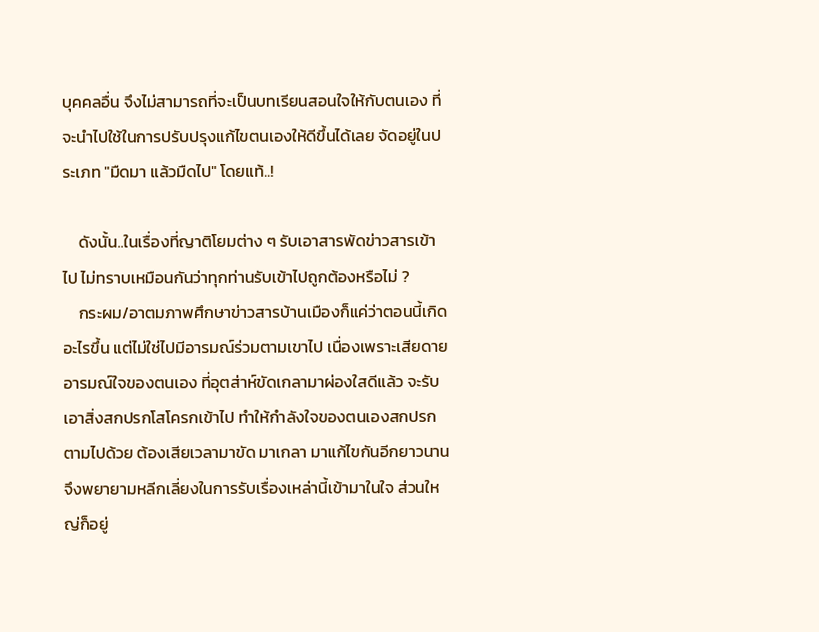บุคคลอื่น จึงไม่สามารถที่จะเป็นบทเรียนสอนใจให้กับตนเอง ที่จะนำไปใช้ในการปรับปรุงแก้ไขตนเองให้ดีขึ้นได้เลย จัดอยู่ในประเภท "มืดมา แล้วมืดไป" โดยแท้..!

    ดังนั้น..ในเรื่องที่ญาติโยมต่าง ๆ รับเอาสารพัดข่าวสารเข้าไป ไม่ทราบเหมือนกันว่าทุกท่านรับเข้าไปถูกต้องหรือไม่ ?
    กระผม/อาตมภาพศึกษาข่าวสารบ้านเมืองก็แค่ว่าตอนนี้เกิดอะไรขึ้น แต่ไม่ใช่ไปมีอารมณ์ร่วมตามเขาไป เนื่องเพราะเสียดายอารมณ์ใจของตนเอง ที่อุตส่าห์ขัดเกลามาผ่องใสดีแล้ว จะรับเอาสิ่งสกปรกโสโครกเข้าไป ทำให้กำลังใจของตนเองสกปรกตามไปด้วย ต้องเสียเวลามาขัด มาเกลา มาแก้ไขกันอีกยาวนาน จึงพยายามหลีกเลี่ยงในการรับเรื่องเหล่านี้เข้ามาในใจ ส่วนใหญ่ก็อยู่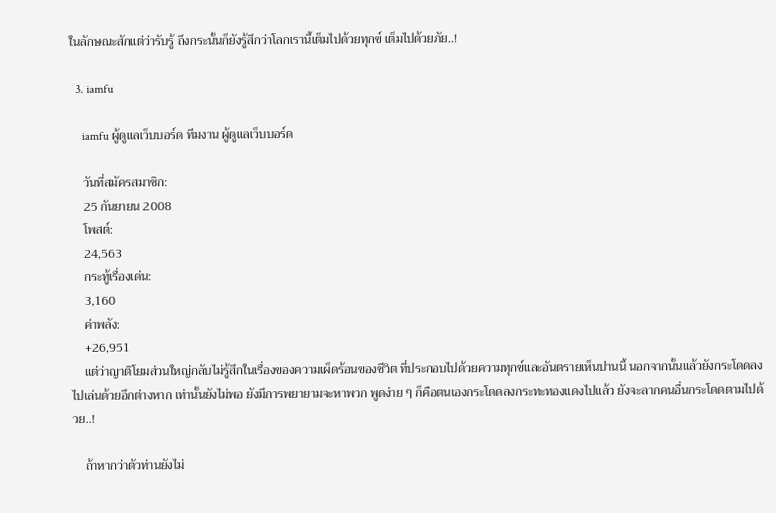ในลักษณะสักแต่ว่ารับรู้ ถึงกระนั้นก็ยังรู้สึกว่าโลกเรานี้เต็มไปด้วยทุกข์ เต็มไปด้วยภัย..!

  3. iamfu

    iamfu ผู้ดูแลเว็บบอร์ด ทีมงาน ผู้ดูแลเว็บบอร์ด

    วันที่สมัครสมาชิก:
    25 กันยายน 2008
    โพสต์:
    24,563
    กระทู้เรื่องเด่น:
    3,160
    ค่าพลัง:
    +26,951
    แต่ว่าญาติโยมส่วนใหญ่กลับไม่รู้สึกในเรื่องของความเผ็ดร้อนของชีวิต ที่ประกอบไปด้วยความทุกข์และอันตรายเห็นปานนี้ นอกจากนั้นแล้วยังกระโดดลงไปเล่นด้วยอีกต่างหาก เท่านั้นยังไม่พอ ยังมีการพยายามจะหาพวก พูดง่าย ๆ ก็คือตนเองกระโดดลงกระทะทองแดงไปแล้ว ยังจะลากคนอื่นกระโดดตามไปด้วย..!

    ถ้าหากว่าตัวท่านยังไม่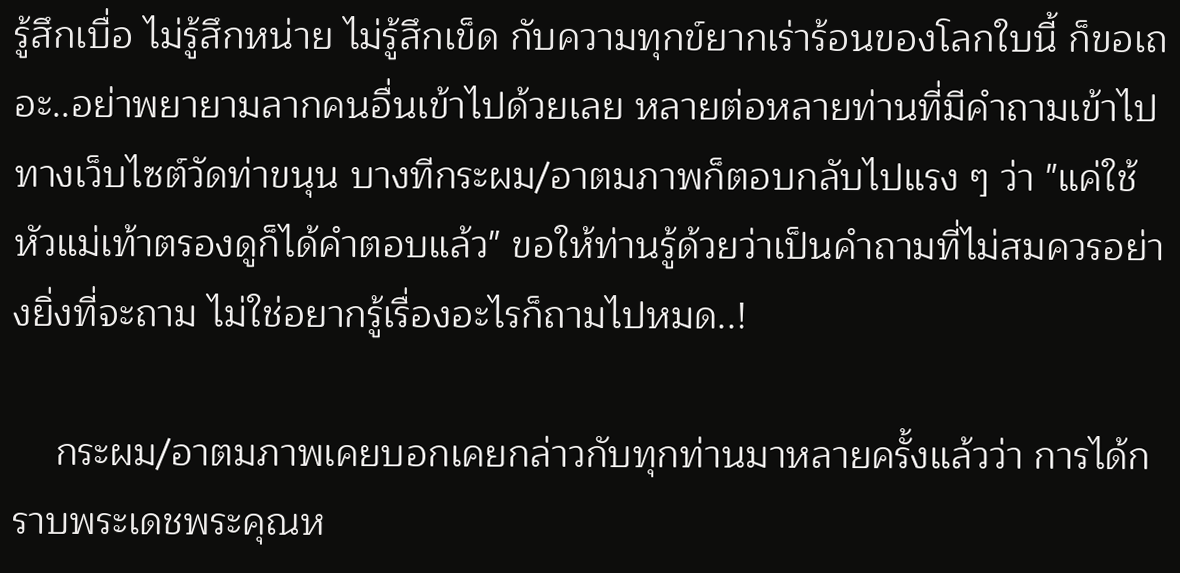รู้สึกเบื่อ ไม่รู้สึกหน่าย ไม่รู้สึกเข็ด กับความทุกข์ยากเร่าร้อนของโลกใบนี้ ก็ขอเถอะ..อย่าพยายามลากคนอื่นเข้าไปด้วยเลย หลายต่อหลายท่านที่มีคำถามเข้าไปทางเว็บไซต์วัดท่าขนุน บางทีกระผม/อาตมภาพก็ตอบกลับไปแรง ๆ ว่า "แค่ใช้หัวแม่เท้าตรองดูก็ได้คำตอบแล้ว" ขอให้ท่านรู้ด้วยว่าเป็นคำถามที่ไม่สมควรอย่างยิ่งที่จะถาม ไม่ใช่อยากรู้เรื่องอะไรก็ถามไปหมด..!

    กระผม/อาตมภาพเคยบอกเคยกล่าวกับทุกท่านมาหลายครั้งแล้วว่า การได้กราบพระเดชพระคุณห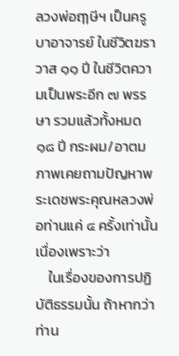ลวงพ่อฤๅษีฯ เป็นครูบาอาจารย์ ในชีวิตฆราวาส ๑๑ ปี ในชีวิตความเป็นพระอีก ๗ พรรษา รวมแล้วทั้งหมด ๑๘ ปี กระผม/อาตมภาพเคยถามปัญหาพระเดชพระคุณหลวงพ่อท่านแค่ ๔ ครั้งเท่านั้น เนื่องเพราะว่า
    ในเรื่องของการปฏิบัติธรรมนั้น ถ้าหากว่าท่าน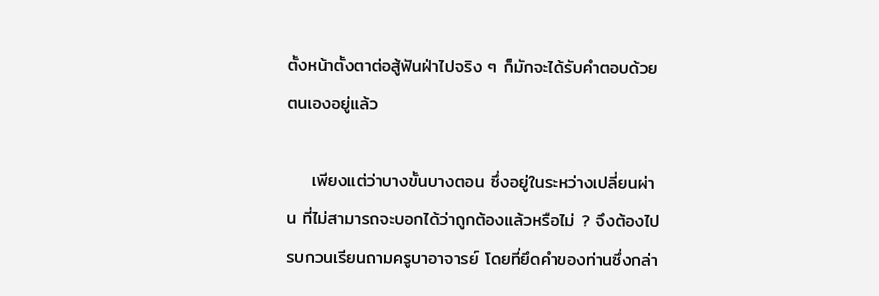ตั้งหน้าตั้งตาต่อสู้ฟันฝ่าไปจริง ๆ ก็มักจะได้รับคำตอบด้วยตนเองอยู่แล้ว

    เพียงแต่ว่าบางขั้นบางตอน ซึ่งอยู่ในระหว่างเปลี่ยนผ่าน ที่ไม่สามารถจะบอกได้ว่าถูกต้องแล้วหรือไม่ ? จึงต้องไปรบกวนเรียนถามครูบาอาจารย์ โดยที่ยึดคำของท่านซึ่งกล่า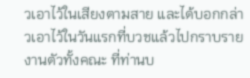วเอาไว้ในเสียงตามสาย และได้บอกกล่าวเอาไว้ในวันแรกที่บวชแล้วไปกราบรายงานตัวทั้งคณะ ที่ท่านบ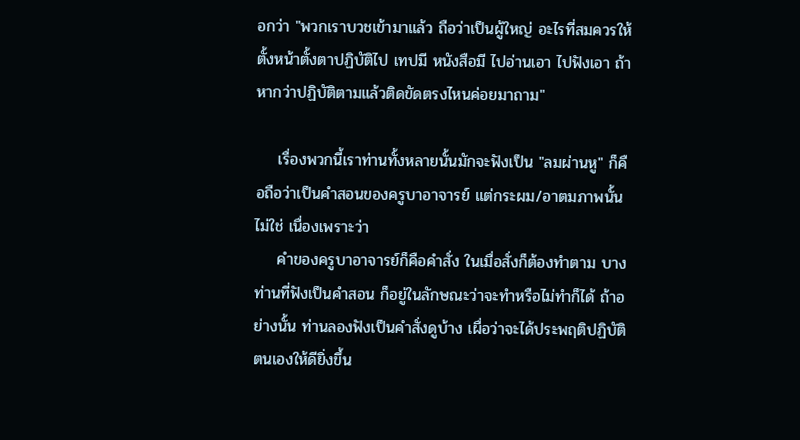อกว่า "พวกเราบวชเข้ามาแล้ว ถือว่าเป็นผู้ใหญ่ อะไรที่สมควรให้ตั้งหน้าตั้งตาปฏิบัติไป เทปมี หนังสือมี ไปอ่านเอา ไปฟังเอา ถ้าหากว่าปฏิบัติตามแล้วติดขัดตรงไหนค่อยมาถาม"

    เรื่องพวกนี้เราท่านทั้งหลายนั้นมักจะฟังเป็น "ลมผ่านหู" ก็คือถือว่าเป็นคำสอนของครูบาอาจารย์ แต่กระผม/อาตมภาพนั้นไม่ใช่ เนื่องเพราะว่า
    คำของครูบาอาจารย์ก็คือคำสั่ง ในเมื่อสั่งก็ต้องทำตาม บางท่านที่ฟังเป็นคำสอน ก็อยู่ในลักษณะว่าจะทำหรือไม่ทำก็ได้ ถ้าอย่างนั้น ท่านลองฟังเป็นคำสั่งดูบ้าง เผื่อว่าจะได้ประพฤติปฏิบัติตนเองให้ดียิ่งขึ้น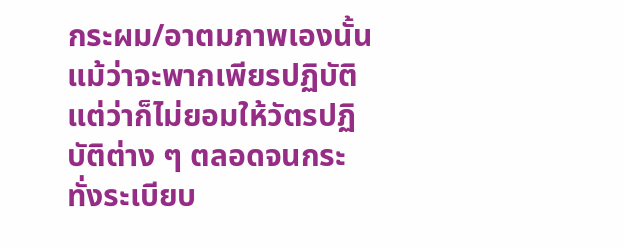กระผม/อาตมภาพเองนั้น แม้ว่าจะพากเพียรปฏิบัติ แต่ว่าก็ไม่ยอมให้วัตรปฏิบัติต่าง ๆ ตลอดจนกระทั่งระเบียบ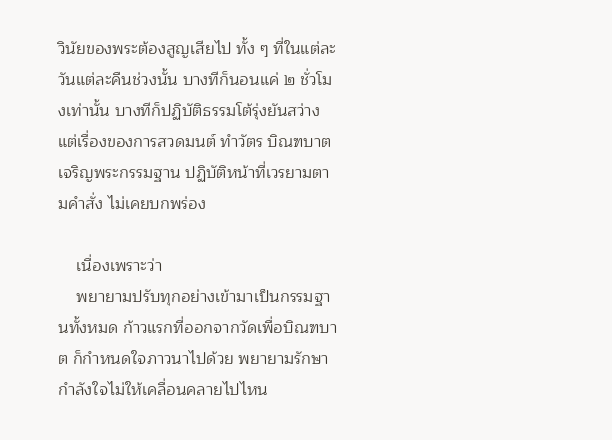วินัยของพระต้องสูญเสียไป ทั้ง ๆ ที่ในแต่ละวันแต่ละคืนช่วงนั้น บางทีก็นอนแค่ ๒ ชั่วโมงเท่านั้น บางทีก็ปฏิบัติธรรมโต้รุ่งยันสว่าง แต่เรื่องของการสวดมนต์ ทำวัตร บิณฑบาต เจริญพระกรรมฐาน ปฏิบัติหน้าที่เวรยามตามคำสั่ง ไม่เคยบกพร่อง

    เนื่องเพราะว่า
    พยายามปรับทุกอย่างเข้ามาเป็นกรรมฐานทั้งหมด ก้าวแรกที่ออกจากวัดเพื่อบิณฑบาต ก็กำหนดใจภาวนาไปด้วย พยายามรักษากำลังใจไม่ให้เคลื่อนคลายไปไหน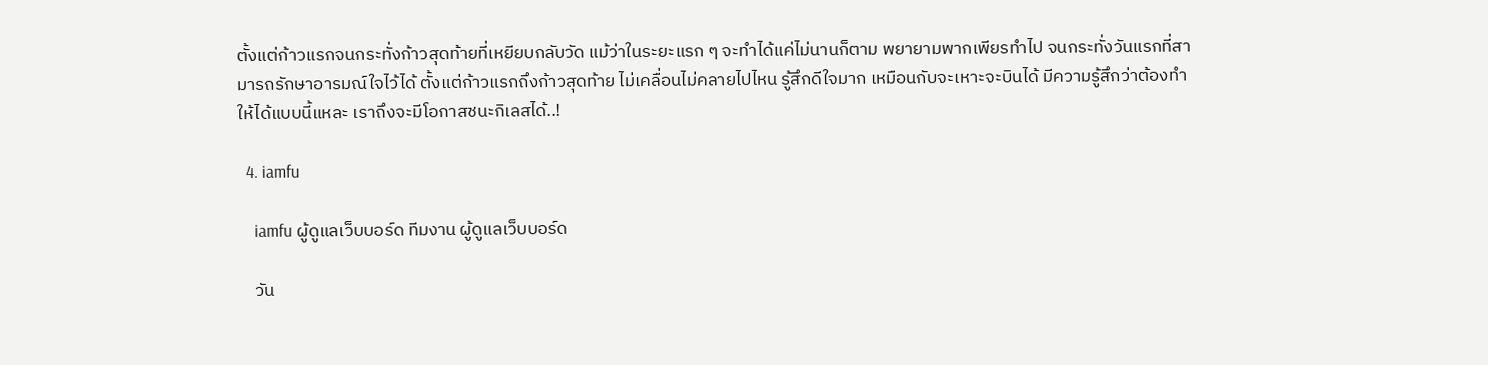ตั้งแต่ก้าวแรกจนกระทั่งก้าวสุดท้ายที่เหยียบกลับวัด แม้ว่าในระยะแรก ๆ จะทำได้แค่ไม่นานก็ตาม พยายามพากเพียรทำไป จนกระทั่งวันแรกที่สามารถรักษาอารมณ์ใจไว้ได้ ตั้งแต่ก้าวแรกถึงก้าวสุดท้าย ไม่เคลื่อนไม่คลายไปไหน รู้สึกดีใจมาก เหมือนกับจะเหาะจะบินได้ มีความรู้สึกว่าต้องทำให้ได้แบบนี้แหละ เราถึงจะมีโอกาสชนะกิเลสได้..!

  4. iamfu

    iamfu ผู้ดูแลเว็บบอร์ด ทีมงาน ผู้ดูแลเว็บบอร์ด

    วัน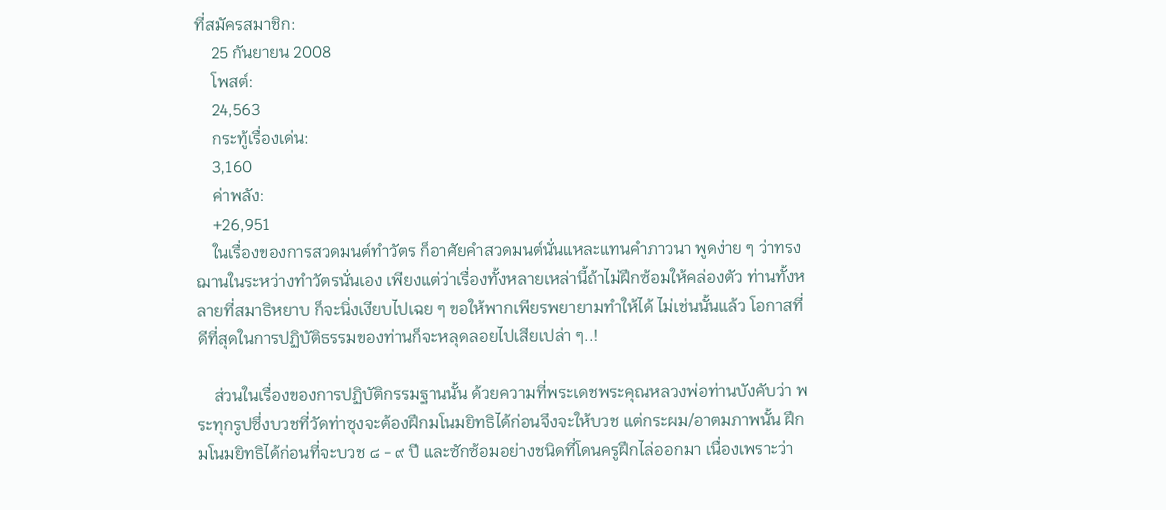ที่สมัครสมาชิก:
    25 กันยายน 2008
    โพสต์:
    24,563
    กระทู้เรื่องเด่น:
    3,160
    ค่าพลัง:
    +26,951
    ในเรื่องของการสวดมนต์ทำวัตร ก็อาศัยคำสวดมนต์นั่นแหละแทนคำภาวนา พูดง่าย ๆ ว่าทรงฌานในระหว่างทำวัตรนั่นเอง เพียงแต่ว่าเรื่องทั้งหลายเหล่านี้ถ้าไม่ฝึกซ้อมให้คล่องตัว ท่านทั้งหลายที่สมาธิหยาบ ก็จะนิ่งเงียบไปเฉย ๆ ขอให้พากเพียรพยายามทำให้ได้ ไม่เช่นนั้นแล้ว โอกาสที่ดีที่สุดในการปฏิบัติธรรมของท่านก็จะหลุดลอยไปเสียเปล่า ๆ..!

    ส่วนในเรื่องของการปฏิบัติกรรมฐานนั้น ด้วยความที่พระเดชพระคุณหลวงพ่อท่านบังคับว่า พระทุกรูปซึ่งบวชที่วัดท่าซุงจะต้องฝึกมโนมยิทธิได้ก่อนจึงจะให้บวช แต่กระผม/อาตมภาพนั้น ฝึกมโนมยิทธิได้ก่อนที่จะบวช ๘ - ๙ ปี และซักซ้อมอย่างชนิดที่โดนครูฝึกไล่ออกมา เนื่องเพราะว่า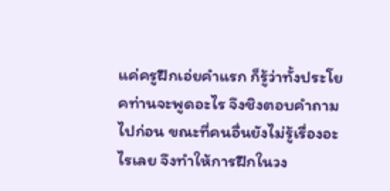แค่ครูฝึกเอ่ยคำแรก ก็รู้ว่าทั้งประโยคท่านจะพูดอะไร จึงชิงตอบคำถามไปก่อน ขณะที่คนอื่นยังไม่รู้เรื่องอะไรเลย จึงทำให้การฝึกในวง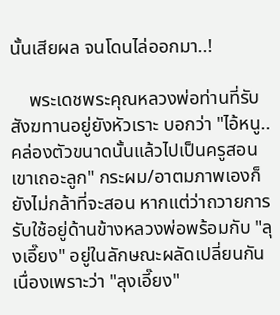นั้นเสียผล จนโดนไล่ออกมา..!

    พระเดชพระคุณหลวงพ่อท่านที่รับสังฆทานอยู่ยังหัวเราะ บอกว่า "ไอ้หนู..คล่องตัวขนาดนั้นแล้วไปเป็นครูสอนเขาเถอะลูก" กระผม/อาตมภาพเองก็ยังไม่กล้าที่จะสอน หากแต่ว่าถวายการรับใช้อยู่ด้านข้างหลวงพ่อพร้อมกับ "ลุงเอี๊ยง" อยู่ในลักษณะผลัดเปลี่ยนกัน เนื่องเพราะว่า "ลุงเอี๊ยง"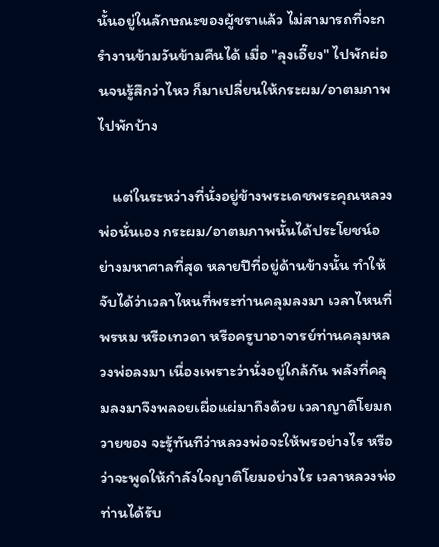นั้นอยู่ในลักษณะของผู้ชราแล้ว ไม่สามารถที่จะกรำงานข้ามวันข้ามคืนได้ เมื่อ "ลุงเอี๊ยง" ไปพักผ่อนจนรู้สึกว่าไหว ก็มาเปลี่ยนให้กระผม/อาตมภาพไปพักบ้าง

    แต่ในระหว่างที่นั่งอยู่ข้างพระเดชพระคุณหลวงพ่อนั่นเอง กระผม/อาตมภาพนั้นได้ประโยชน์อย่างมหาศาลที่สุด หลายปีที่อยู่ด้านข้างนั้น ทำให้จับได้ว่าเวลาไหนที่พระท่านคลุมลงมา เวลาไหนที่พรหม หรือเทวดา หรือครูบาอาจารย์ท่านคลุมหลวงพ่อลงมา เนื่องเพราะว่านั่งอยู่ใกล้กัน พลังที่คลุมลงมาจึงพลอยเผื่อแผ่มาถึงด้วย เวลาญาติโยมถวายของ จะรู้ทันทีว่าหลวงพ่อจะให้พรอย่างไร หรือว่าจะพูดให้กำลังใจญาติโยมอย่างไร เวลาหลวงพ่อท่านได้รับ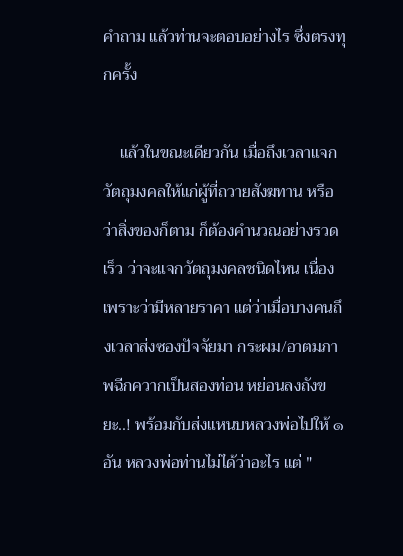คำถาม แล้วท่านจะตอบอย่างไร ซึ่งตรงทุกครั้ง

    แล้วในขณะเดียวกัน เมื่อถึงเวลาแจกวัตถุมงคลให้แก่ผู้ที่ถวายสังฆทาน หรือว่าสิ่งของก็ตาม ก็ต้องคำนวณอย่างรวดเร็ว ว่าจะแจกวัตถุมงคลชนิดไหน เนื่องเพราะว่ามีหลายราคา แต่ว่าเมื่อบางคนถึงเวลาส่งซองปัจจัยมา กระผม/อาตมภาพฉีกควากเป็นสองท่อน หย่อนลงถังขยะ..! พร้อมกับส่งแหนบหลวงพ่อไปให้ ๑ อัน หลวงพ่อท่านไม่ได้ว่าอะไร แต่ "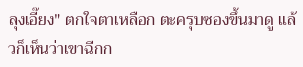ลุงเอี๊ยง" ตกใจตาเหลือก ตะครุบซองขึ้นมาดู แล้วก็เห็นว่าเขาฉีกก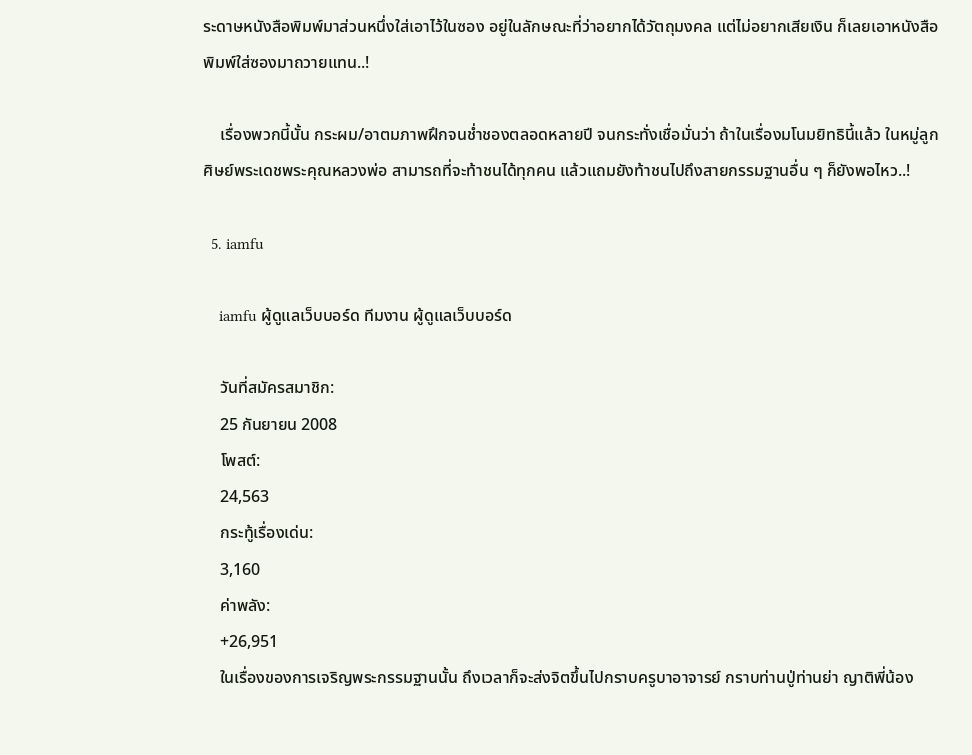ระดาษหนังสือพิมพ์มาส่วนหนึ่งใส่เอาไว้ในซอง อยู่ในลักษณะที่ว่าอยากได้วัตถุมงคล แต่ไม่อยากเสียเงิน ก็เลยเอาหนังสือพิมพ์ใส่ซองมาถวายแทน..!

    เรื่องพวกนี้นั้น กระผม/อาตมภาพฝึกจนช่ำชองตลอดหลายปี จนกระทั่งเชื่อมั่นว่า ถ้าในเรื่องมโนมยิทธินี้แล้ว ในหมู่ลูกศิษย์พระเดชพระคุณหลวงพ่อ สามารถที่จะท้าชนได้ทุกคน แล้วแถมยังท้าชนไปถึงสายกรรมฐานอื่น ๆ ก็ยังพอไหว..!

  5. iamfu

    iamfu ผู้ดูแลเว็บบอร์ด ทีมงาน ผู้ดูแลเว็บบอร์ด

    วันที่สมัครสมาชิก:
    25 กันยายน 2008
    โพสต์:
    24,563
    กระทู้เรื่องเด่น:
    3,160
    ค่าพลัง:
    +26,951
    ในเรื่องของการเจริญพระกรรมฐานนั้น ถึงเวลาก็จะส่งจิตขึ้นไปกราบครูบาอาจารย์ กราบท่านปู่ท่านย่า ญาติพี่น้อง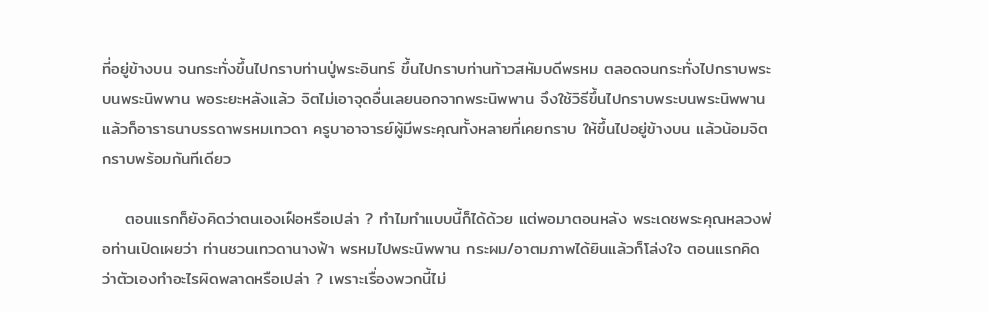ที่อยู่ข้างบน จนกระทั่งขึ้นไปกราบท่านปู่พระอินทร์ ขึ้นไปกราบท่านท้าวสหัมบดีพรหม ตลอดจนกระทั่งไปกราบพระบนพระนิพพาน พอระยะหลังแล้ว จิตไม่เอาจุดอื่นเลยนอกจากพระนิพพาน จึงใช้วิธีขึ้นไปกราบพระบนพระนิพพาน แล้วก็อาราธนาบรรดาพรหมเทวดา ครูบาอาจารย์ผู้มีพระคุณทั้งหลายที่เคยกราบ ให้ขึ้นไปอยู่ข้างบน แล้วน้อมจิตกราบพร้อมกันทีเดียว

    ตอนแรกก็ยังคิดว่าตนเองเฝือหรือเปล่า ? ทำไมทำแบบนี้ก็ได้ด้วย แต่พอมาตอนหลัง พระเดชพระคุณหลวงพ่อท่านเปิดเผยว่า ท่านชวนเทวดานางฟ้า พรหมไปพระนิพพาน กระผม/อาตมภาพได้ยินแล้วก็โล่งใจ ตอนแรกคิดว่าตัวเองทำอะไรผิดพลาดหรือเปล่า ? เพราะเรื่องพวกนี้ไม่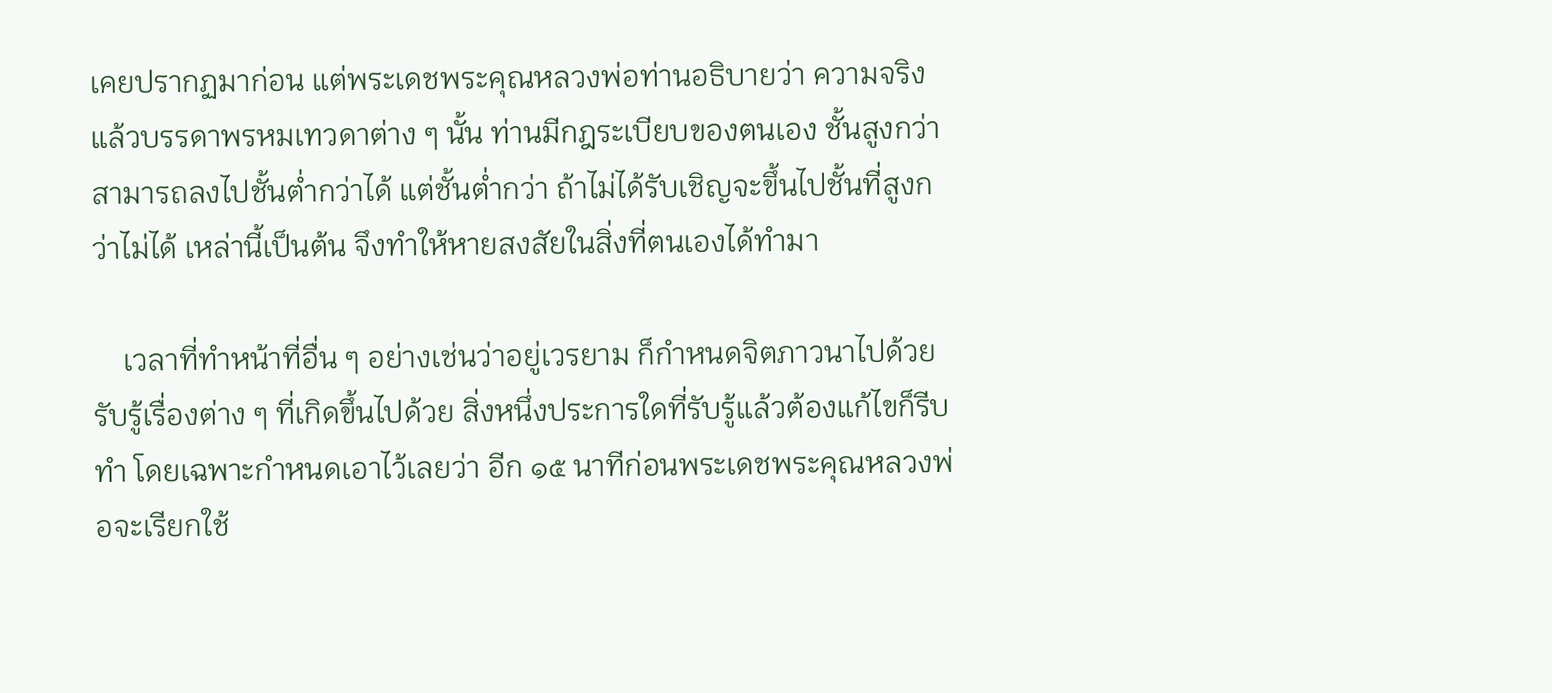เคยปรากฏมาก่อน แต่พระเดชพระคุณหลวงพ่อท่านอธิบายว่า ความจริงแล้วบรรดาพรหมเทวดาต่าง ๆ นั้น ท่านมีกฎระเบียบของตนเอง ชั้นสูงกว่าสามารถลงไปชั้นต่ำกว่าได้ แต่ชั้นต่ำกว่า ถ้าไม่ได้รับเชิญจะขึ้นไปชั้นที่สูงกว่าไม่ได้ เหล่านี้เป็นต้น จึงทำให้หายสงสัยในสิ่งที่ตนเองได้ทำมา

    เวลาที่ทำหน้าที่อื่น ๆ อย่างเช่นว่าอยู่เวรยาม ก็กำหนดจิตภาวนาไปด้วย รับรู้เรื่องต่าง ๆ ที่เกิดขึ้นไปด้วย สิ่งหนึ่งประการใดที่รับรู้แล้วต้องแก้ไขก็รีบทำ โดยเฉพาะกำหนดเอาไว้เลยว่า อีก ๑๕ นาทีก่อนพระเดชพระคุณหลวงพ่อจะเรียกใช้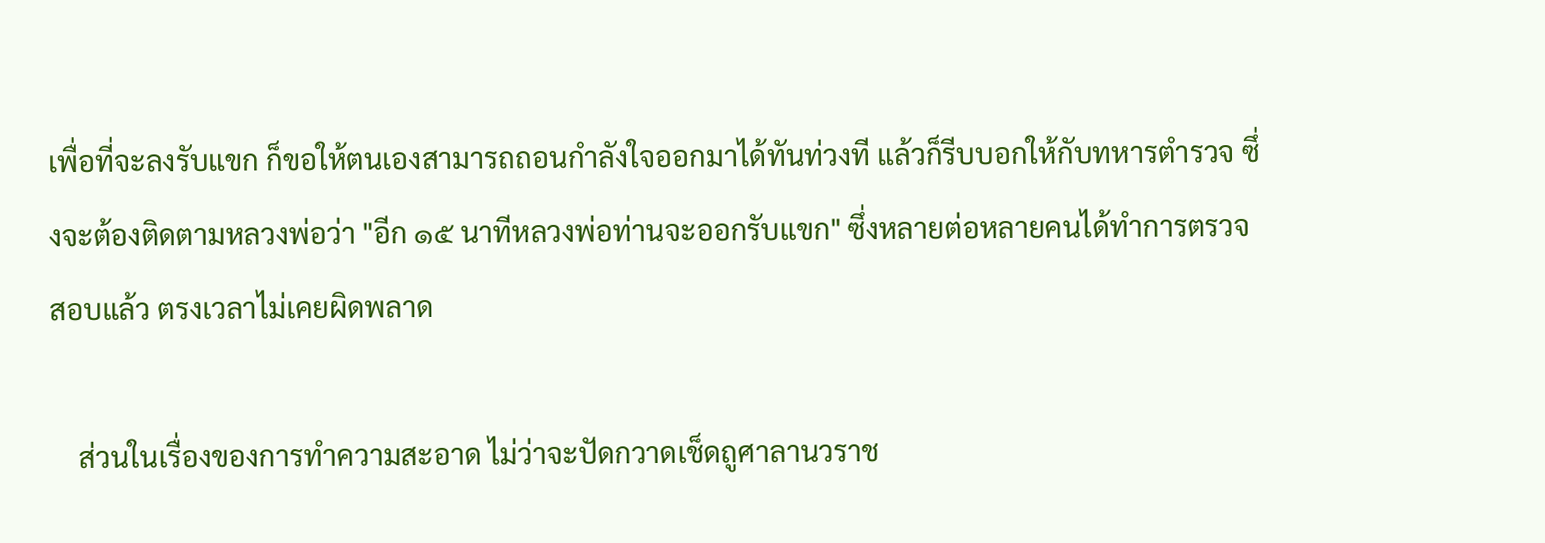เพื่อที่จะลงรับแขก ก็ขอให้ตนเองสามารถถอนกำลังใจออกมาได้ทันท่วงที แล้วก็รีบบอกให้กับทหารตำรวจ ซึ่งจะต้องติดตามหลวงพ่อว่า "อีก ๑๕ นาทีหลวงพ่อท่านจะออกรับแขก" ซึ่งหลายต่อหลายคนได้ทำการตรวจสอบแล้ว ตรงเวลาไม่เคยผิดพลาด

    ส่วนในเรื่องของการทำความสะอาด ไม่ว่าจะปัดกวาดเช็ดถูศาลานวราช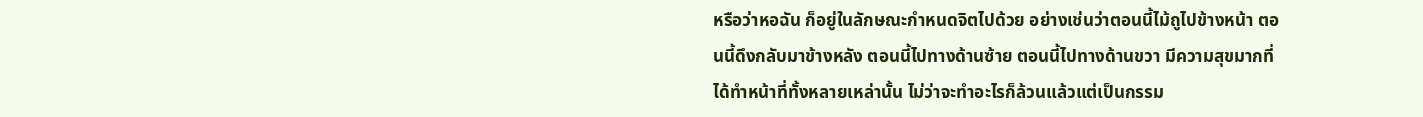หรือว่าหอฉัน ก็อยู่ในลักษณะกำหนดจิตไปด้วย อย่างเช่นว่าตอนนี้ไม้ถูไปข้างหน้า ตอนนี้ดึงกลับมาข้างหลัง ตอนนี้ไปทางด้านซ้าย ตอนนี้ไปทางด้านขวา มีความสุขมากที่ได้ทำหน้าที่ทั้งหลายเหล่านั้น ไม่ว่าจะทำอะไรก็ล้วนแล้วแต่เป็นกรรม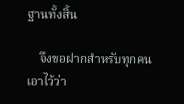ฐานทั้งสิ้น

    จึงขอฝากสำหรับทุกคนเอาไว้ว่า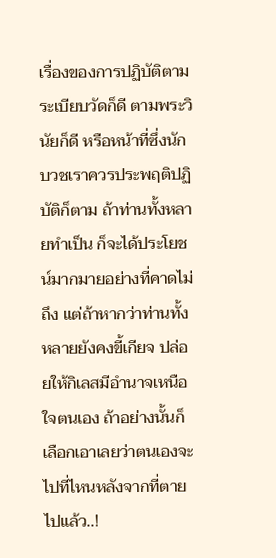เรื่องของการปฏิบัติตามระเบียบวัดก็ดี ตามพระวินัยก็ดี หรือหน้าที่ซึ่งนักบวชเราควรประพฤติปฏิบัติก็ตาม ถ้าท่านทั้งหลายทำเป็น ก็จะได้ประโยชน์มากมายอย่างที่คาดไม่ถึง แต่ถ้าหากว่าท่านทั้งหลายยังคงขี้เกียจ ปล่อยให้กิเลสมีอำนาจเหนือใจตนเอง ถ้าอย่างนั้นก็เลือกเอาเลยว่าตนเองจะไปที่ไหนหลังจากที่ตายไปแล้ว..!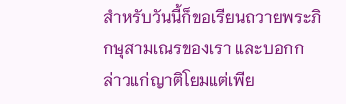สำหรับวันนี้ก็ขอเรียนถวายพระภิกษุสามเณรของเรา และบอกกล่าวแก่ญาติโยมแต่เพีย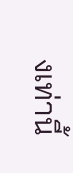งเท่านี้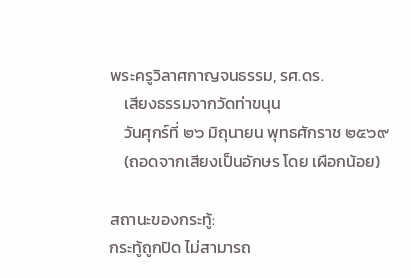พระครูวิลาศกาญจนธรรม, รศ.ดร.
    เสียงธรรมจากวัดท่าขนุน
    วันศุกร์ที่ ๒๖ มิถุนายน พุทธศักราช ๒๕๖๙
    (ถอดจากเสียงเป็นอักษร โดย เผือกน้อย)

สถานะของกระทู้:
กระทู้ถูกปิด ไม่สามารถ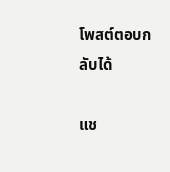โพสต์ตอบกลับได้

แช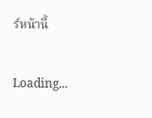ร์หน้านี้

Loading...